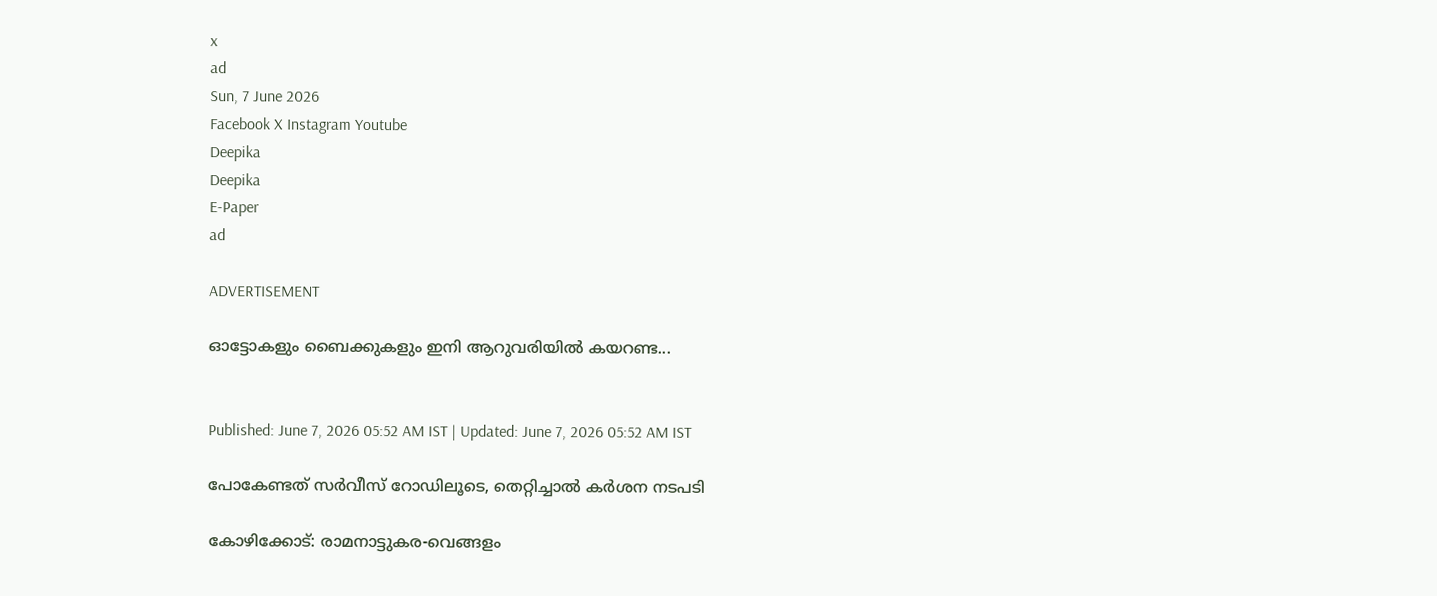x
ad
Sun, 7 June 2026
Facebook X Instagram Youtube
Deepika
Deepika
E-Paper
ad

ADVERTISEMENT

ഓട്ടോകളും ബൈക്കുകളും ഇനി ആറുവരിയില്‍ കയറണ്ട...


Published: June 7, 2026 05:52 AM IST | Updated: June 7, 2026 05:52 AM IST

പോകേണ്ടത് സര്‍വീസ് റോഡിലൂടെ, തെറ്റിച്ചാല്‍ കര്‍ശന നടപടി

കോഴിക്കോട്: രാമനാട്ടുകര-വെങ്ങളം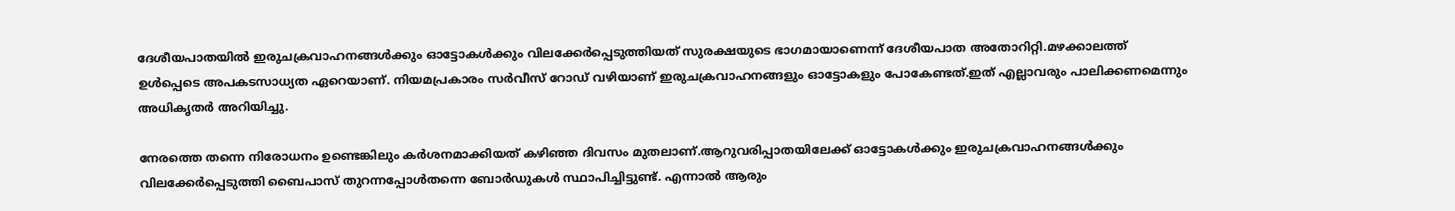ദേശീയപാതയില്‍ ഇരുചക്രവാഹനങ്ങള്‍ക്കും ഓട്ടോകള്‍ക്കും വിലക്കേര്‍പ്പെടുത്തിയത് സുരക്ഷയുടെ ഭാഗമായാണെന്ന് ദേശീയപാത അതോറിറ്റി.മഴക്കാലത്ത് ഉള്‍പ്പെടെ അപകടസാധ്യത ഏറെയാണ്. നിയമപ്രകാരം സര്‍വീസ് റോഡ് വഴിയാണ് ഇരുചക്രവാഹനങ്ങളും ഓട്ടോകളും പോകേണ്ടത്.ഇത് എല്ലാവരും പാലിക്കണമെന്നും അധികൃതര്‍ അറിയിച്ചു.

നേരത്തെ തന്നെ നിരോധനം ഉണ്ടെങ്കിലും കര്‍ശനമാക്കിയത് കഴിഞ്ഞ ദിവസം മുതലാണ്.ആറുവരിപ്പാതയിലേക്ക് ഓട്ടോകൾക്കും ഇരുചക്രവാഹനങ്ങൾക്കും വിലക്കേർപ്പെടുത്തി ബൈപാസ് തുറന്നപ്പോൾതന്നെ ബോർഡുകൾ സ്ഥാപിച്ചിട്ടുണ്ട്. എന്നാൽ ആരും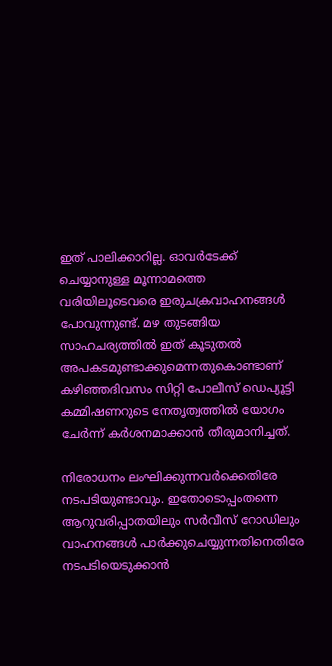ഇത് പാലിക്കാറില്ല. ഓവർടേക്ക് ചെയ്യാനുള്ള മൂന്നാമത്തെ വരിയിലൂടെവരെ ഇരുചക്രവാഹനങ്ങൾ പോവുന്നുണ്ട്. മഴ തുടങ്ങിയ സാഹചര്യത്തിൽ ഇത് കൂടുതൽ അപകടമുണ്ടാക്കുമെന്നതുകൊണ്ടാണ് കഴിഞ്ഞദിവസം സിറ്റി പോലീസ് ഡെപ്യൂട്ടി കമ്മിഷണറുടെ നേതൃത്വത്തില്‍ യോഗം ചേർന്ന് കർശനമാക്കാൻ തീരുമാനിച്ചത്.

നിരോധനം ലംഘിക്കുന്നവർക്കെതിരേ നടപടിയുണ്ടാവും. ഇതോടൊപ്പംതന്നെ ആറുവരിപ്പാതയിലും സർവീസ് റോഡിലും വാഹനങ്ങൾ പാർക്കുചെയ്യുന്നതിനെതിരേ നടപടിയെടുക്കാൻ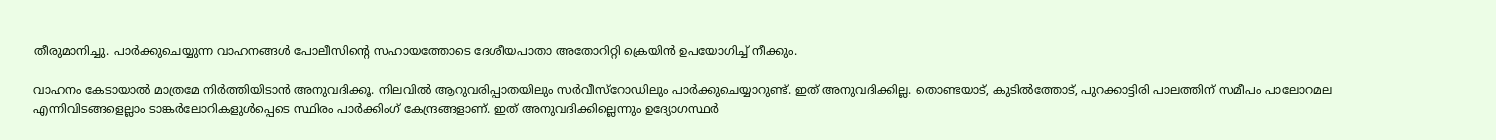തീരുമാനിച്ചു. പാർക്കുചെയ്യുന്ന വാഹനങ്ങൾ പോലീസിന്‍റെ സഹായത്തോടെ ദേശീയപാതാ അതോറിറ്റി ക്രെയിൻ ഉപയോഗിച്ച് നീക്കും.

വാഹനം കേടായാൽ മാത്രമേ നിർത്തിയിടാൻ അനുവദിക്കൂ. നിലവിൽ ആറുവരിപ്പാതയിലും സർവീസ്‌റോഡിലും പാർക്കുചെയ്യാറുണ്ട്. ഇത് അനുവദിക്കില്ല. തൊണ്ടയാട്, കുടിൽത്തോട്, പുറക്കാട്ടിരി പാലത്തിന് സമീപം പാലോറമല എന്നിവിടങ്ങളെല്ലാം ടാങ്കർലോറികളുൾപ്പെടെ സ്ഥിരം പാര്‍ക്കിംഗ് കേന്ദ്രങ്ങളാണ്. ഇത് അനുവദിക്കില്ലെന്നും ഉദ്യോഗസ്ഥര്‍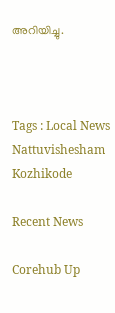അറിയിച്ചു.



Tags : Local News Nattuvishesham Kozhikode

Recent News

Corehub Up